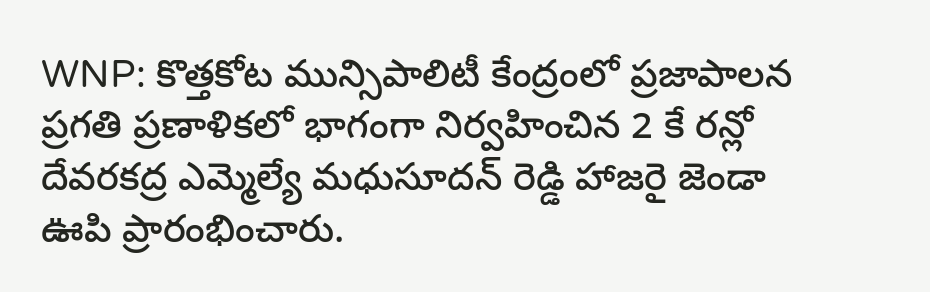WNP: కొత్తకోట మున్సిపాలిటీ కేంద్రంలో ప్రజాపాలన ప్రగతి ప్రణాళికలో భాగంగా నిర్వహించిన 2 కే రన్లో దేవరకద్ర ఎమ్మెల్యే మధుసూదన్ రెడ్డి హాజరై జెండా ఊపి ప్రారంభించారు.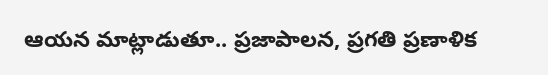ఆయన మాట్లాడుతూ.. ప్రజాపాలన, ప్రగతి ప్రణాళిక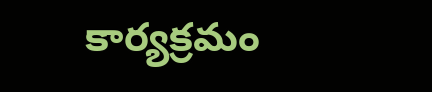కార్యక్రమం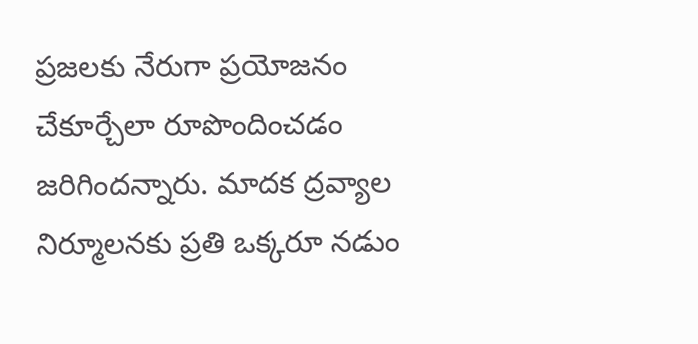ప్రజలకు నేరుగా ప్రయోజనం చేకూర్చేలా రూపొందించడం జరిగిందన్నారు. మాదక ద్రవ్యాల నిర్మూలనకు ప్రతి ఒక్కరూ నడుం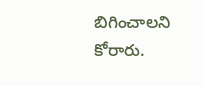బిగించాలని కోరారు.